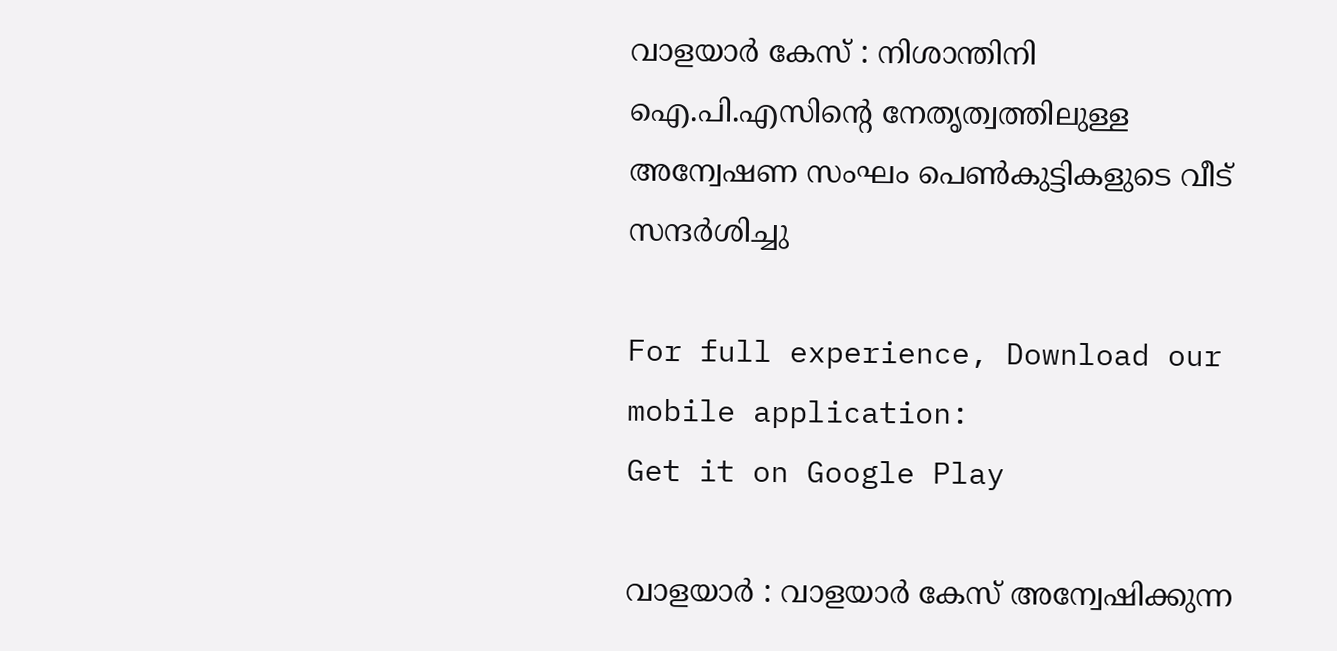വാളയാര്‍ കേസ് : നിശാന്തിനി ഐ.പി.എസിന്റെ നേതൃത്വത്തിലുള്ള അന്വേഷണ സംഘം പെണ്‍കുട്ടികളുടെ വീട് സന്ദര്‍ശിച്ചു

For full experience, Download our mobile application:
Get it on Google Play

വാളയാര്‍ : വാളയാര്‍ കേസ് അന്വേഷിക്കുന്ന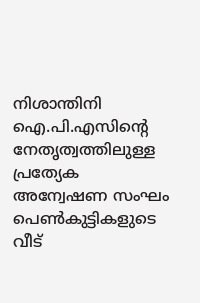നിശാന്തിനി ഐ.പി.എസിന്റെ നേതൃത്വത്തിലുള്ള പ്രത്യേക അന്വേഷണ സംഘം പെണ്‍കുട്ടികളുടെ വീട്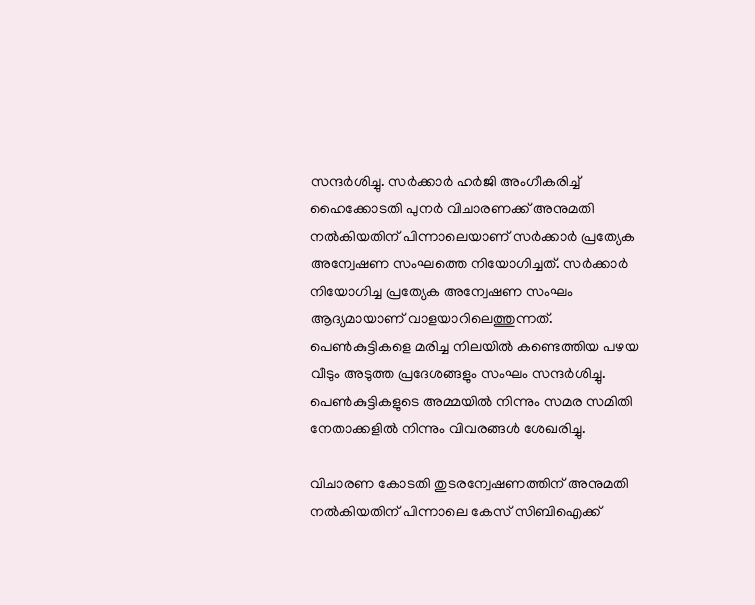സന്ദര്‍ശിച്ചു. സര്‍ക്കാര്‍ ഹര്‍ജി അംഗീകരിച്ച് ഹൈക്കോടതി പുനര്‍ വിചാരണക്ക് അനുമതി നല്‍കിയതിന് പിന്നാലെയാണ് സര്‍ക്കാര്‍ പ്രത്യേക അന്വേഷണ സംഘത്തെ നിയോഗിച്ചത്. സര്‍ക്കാര്‍ നിയോഗിച്ച പ്രത്യേക അന്വേഷണ സംഘം ആദ്യമായാണ് വാളയാറിലെത്തുന്നത്. പെണ്‍കുട്ടികളെ മരിച്ച നിലയില്‍ കണ്ടെത്തിയ പഴയ വീടും അടുത്ത പ്രദേശങ്ങളും സംഘം സന്ദര്‍ശിച്ചു. പെണ്‍കുട്ടികളുടെ അമ്മയില്‍ നിന്നും സമര സമിതി നേതാക്കളില്‍ നിന്നും വിവരങ്ങള്‍ ശേഖരിച്ചു.

വിചാരണ കോടതി തുടരന്വേഷണത്തിന് അനുമതി നല്‍കിയതിന് പിന്നാലെ കേസ് സിബിഐക്ക്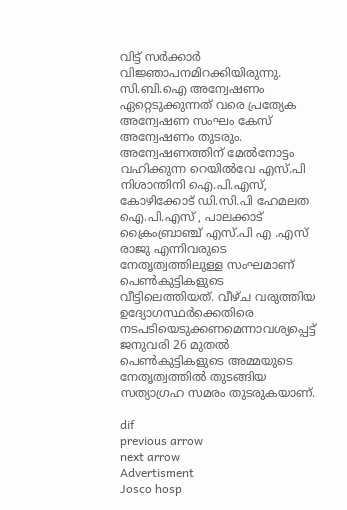വിട്ട് സര്‍ക്കാര്‍ വിജ്ഞാപനമിറക്കിയിരുന്നു. സി.ബി.ഐ അന്വേഷണം ഏറ്റെടുക്കുന്നത് വരെ പ്രത്യേക അന്വേഷണ സംഘം കേസ് അന്വേഷണം തുടരും. അന്വേഷണത്തിന് മേല്‍നോട്ടം വഹിക്കുന്ന റെയില്‍വേ എസ്.പി നിശാന്തിനി ഐ.പി.എസ്, കോഴിക്കോട് ഡി.സി.പി ഹേമലത ഐ.പി.എസ് , പാലക്കാട് ക്രൈംബ്രാഞ്ച് എസ്.പി എ .എസ് രാജു എന്നിവരുടെ നേതൃത്വത്തിലുള്ള സംഘമാണ് പെണ്‍കുട്ടികളുടെ വീട്ടിലെത്തിയത്. വീഴ്ച വരുത്തിയ ഉദ്യോഗസ്ഥര്‍ക്കെതിരെ നടപടിയെടുക്കണമെന്നാവശ്യപ്പെട്ട് ജനുവരി 26 മുതല്‍ പെണ്‍കുട്ടികളുടെ അമ്മയുടെ നേതൃത്വത്തില്‍ തുടങ്ങിയ സത്യാഗ്രഹ സമരം തുടരുകയാണ്.

dif
previous arrow
next arrow
Advertisment
Josco hosp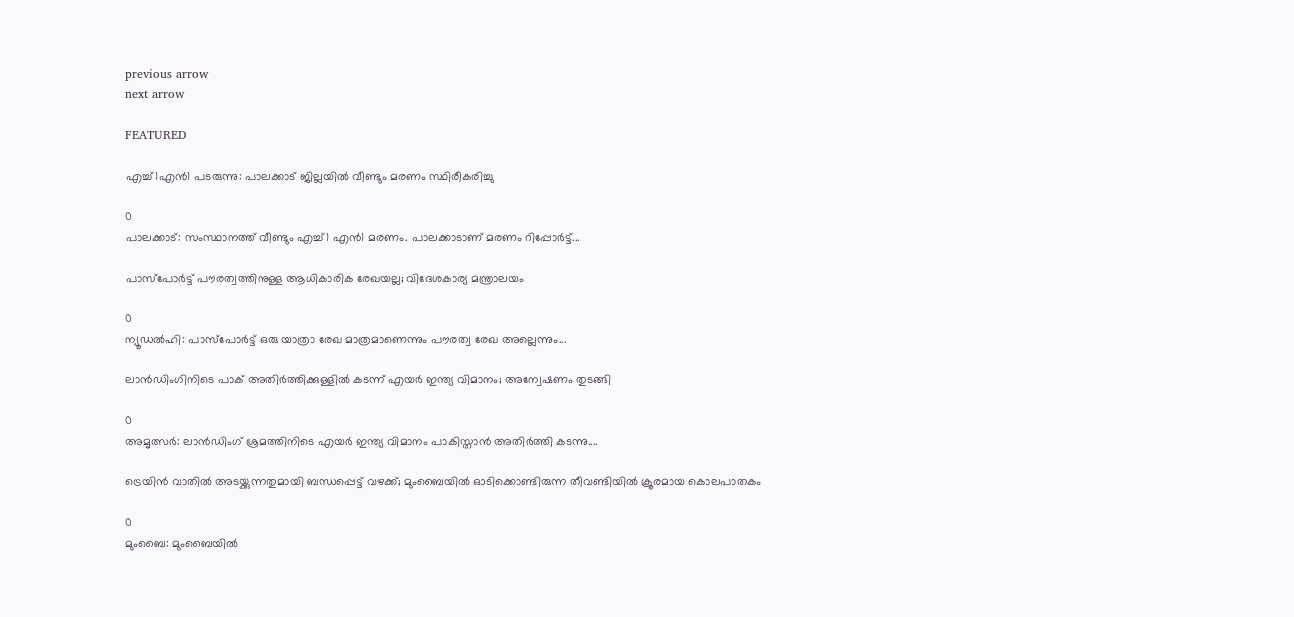previous arrow
next arrow

FEATURED

എച്ച്1എൻ1 പടരുന്നു: പാലക്കാട് ജില്ലയിൽ വീണ്ടും മരണം സ്ഥിരീകരിച്ചു

0
പാലക്കാട്: സംസ്ഥാനത്ത് വീണ്ടും എച്ച്1 എന്‍1 മരണം. പാലക്കാടാണ് മരണം റിപ്പോര്‍ട്ട്...

പാസ്‌പോർട്ട് പൗരത്വത്തിനുള്ള ആധികാരിക രേഖയല്ല; വിദേശകാര്യ മന്ത്രാലയം

0
ന്യൂഡല്‍ഹി: പാസ്‌പോർട്ട് ഒരു യാത്രാ രേഖ മാത്രമാണെന്നും പൗരത്വ രേഖ അല്ലെന്നും...

ലാൻഡിംഗിനിടെ പാക് അതിർത്തിക്കുള്ളിൽ കടന്ന് എയർ ഇന്ത്യ വിമാനം; അന്വേഷണം തുടങ്ങി

0
അമൃത്സർ: ലാൻഡിംഗ് ശ്രമത്തിനിടെ എയർ ഇന്ത്യ വിമാനം പാകിസ്താൻ അതിർത്തി കടന്നു....

ട്രെയിൻ വാതിൽ അടയ്ക്കുന്നതുമായി ബന്ധപ്പെട്ട് വഴക്ക്; മുംബൈയിൽ ഓടിക്കൊണ്ടിരുന്ന തീവണ്ടിയിൽ ക്രൂരമായ കൊലപാതകം

0
മുംബൈ: മുംബൈയില്‍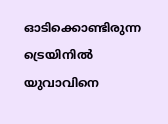ഓടിക്കൊണ്ടിരുന്ന ട്രെയിനില്‍ യുവാവിനെ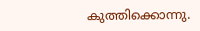കുത്തിക്കൊന്നു.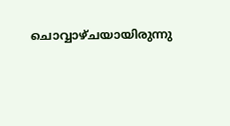ചൊവ്വാഴ്ചയായിരുന്നു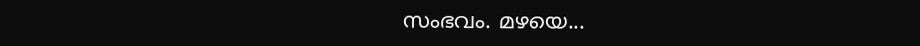സംഭവം. മഴയെ...